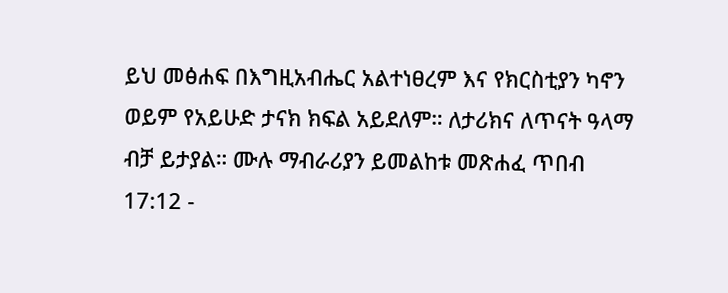ይህ መፅሐፍ በእግዚአብሔር አልተነፀረም እና የክርስቲያን ካኖን ወይም የአይሁድ ታናክ ክፍል አይደለም። ለታሪክና ለጥናት ዓላማ ብቻ ይታያል። ሙሉ ማብራሪያን ይመልከቱ መጽሐፈ ጥበብ 17:12 -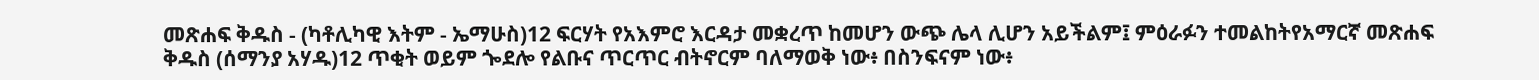መጽሐፍ ቅዱስ - (ካቶሊካዊ እትም - ኤማሁስ)12 ፍርሃት የአእምሮ እርዳታ መቋረጥ ከመሆን ውጭ ሌላ ሊሆን አይችልም፤ ምዕራፉን ተመልከትየአማርኛ መጽሐፍ ቅዱስ (ሰማንያ አሃዱ)12 ጥቂት ወይም ጐደሎ የልቡና ጥርጥር ብትኖርም ባለማወቅ ነው፥ በስንፍናም ነው፥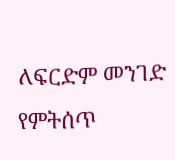ለፍርድም መንገድ የምትሰጥ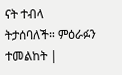ናት ተብላ ትታሰባለች። ምዕራፉን ተመልከት |